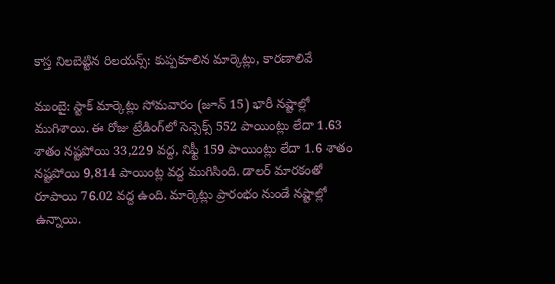కాస్త నిలబెట్టిన రిలయన్స్: కుప్పకూలిన మార్కెట్లు, కారణాలివే

ముంబై: స్టాక్ మార్కెట్లు సోమవారం (జూన్ 15) భారీ నష్టాల్లో ముగిశాయి. ఈ రోజు ట్రేడింగ్‌లో సెన్సెక్స్ 552 పాయింట్లు లేదా 1.63 శాతం నష్టపోయి 33,229 వద్ద, నిఫ్టీ 159 పాయింట్లు లేదా 1.6 శాతం నష్టపోయి 9,814 పాయింట్ల వద్ద ముగిసింది. డాలర్ మారకంతో రూపాయి 76.02 వద్ద ఉంది. మార్కెట్లు ప్రారంభం నుండే నష్టాల్లో ఉన్నాయి.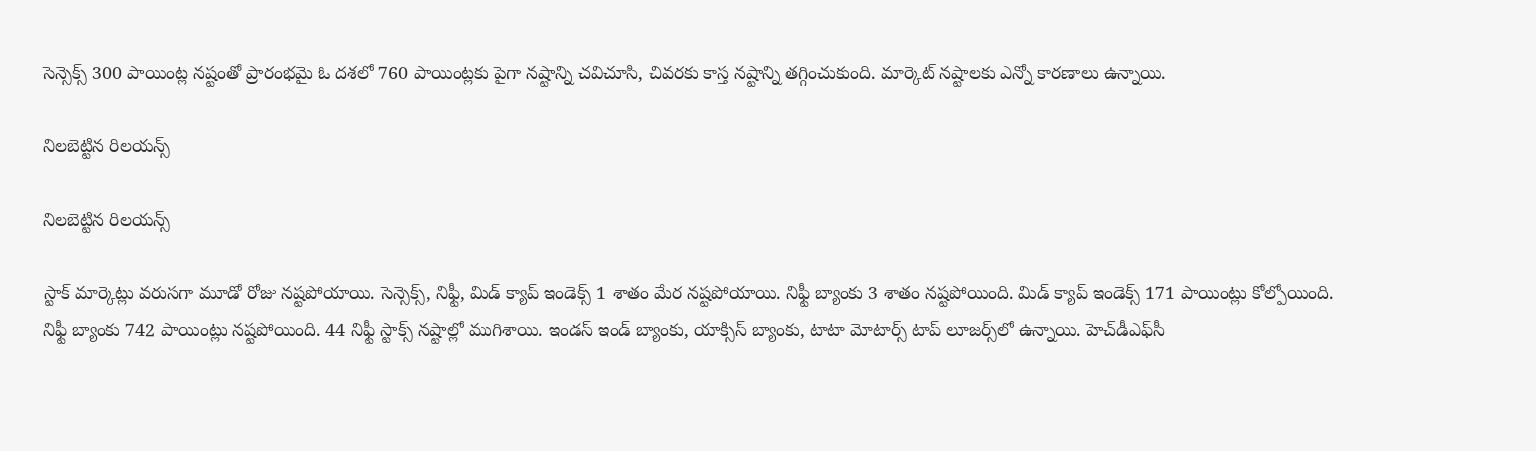సెన్సెక్స్ 300 పాయింట్ల నష్టంతో ప్రారంభమై ఓ దశలో 760 పాయింట్లకు పైగా నష్టాన్ని చవిచూసి, చివరకు కాస్త నష్టాన్ని తగ్గించుకుంది. మార్కెట్ నష్టాలకు ఎన్నో కారణాలు ఉన్నాయి.

నిలబెట్టిన రిలయన్స్

నిలబెట్టిన రిలయన్స్

స్టాక్ మార్కెట్లు వరుసగా మూడో రోజు నష్టపోయాయి. సెన్సెక్స్, నిఫ్టీ, మిడ్ క్యాప్ ఇండెక్స్ 1 శాతం మేర నష్టపోయాయి. నిఫ్టీ బ్యాంకు 3 శాతం నష్టపోయింది. మిడ్ క్యాప్ ఇండెక్స్ 171 పాయింట్లు కోల్పోయింది. నిఫ్టీ బ్యాంకు 742 పాయింట్లు నష్టపోయింది. 44 నిఫ్టీ స్టాక్స్ నష్టాల్లో ముగిశాయి. ఇండస్ ఇండ్ బ్యాంకు, యాక్సిస్ బ్యాంకు, టాటా మోటార్స్ టాప్ లూజర్స్‌లో ఉన్నాయి. హెచ్‌డీఎఫ్‌సీ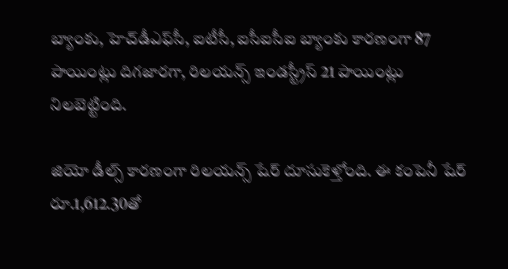బ్యాంకు, హెచ్‌డీఎఫ్‌సీ, ఐటీసీ, ఐసీఐసీఐ బ్యాంకు కారణంగా 87 పాయింట్లు దిగజారగా, రిలయన్స్ ఇండస్ట్రీస్ 21 పాయింట్లు నిలబెట్టింది.

జియో డీల్స్ కారణంగా రిలయన్స్ షేర్ దూసుకెళ్తోంది. ఈ కంపెనీ షేర్ రూ.1,612.30తో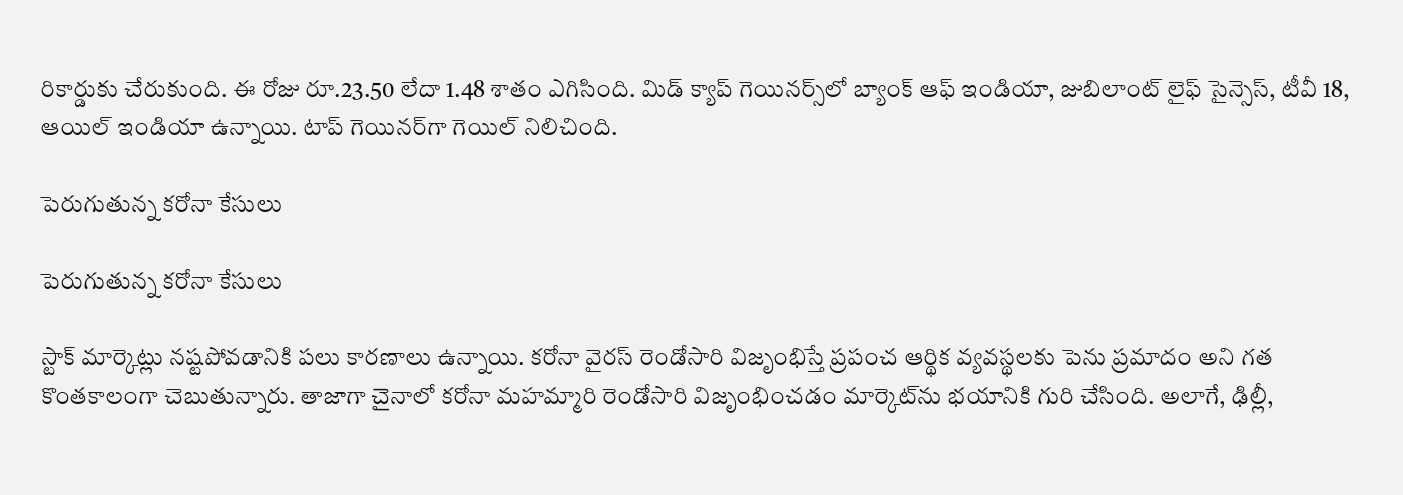రికార్డుకు చేరుకుంది. ఈ రోజు రూ.23.50 లేదా 1.48 శాతం ఎగిసింది. మిడ్ క్యాప్ గెయినర్స్‌లో బ్యాంక్ ఆఫ్ ఇండియా, జుబిలాంట్ లైఫ్ సైన్సెస్, టీవీ 18, ఆయిల్ ఇండియా ఉన్నాయి. టాప్ గెయినర్‌గా గెయిల్ నిలిచింది.

పెరుగుతున్న కరోనా కేసులు

పెరుగుతున్న కరోనా కేసులు

స్టాక్ మార్కెట్లు నష్టపోవడానికి పలు కారణాలు ఉన్నాయి. కరోనా వైరస్ రెండోసారి విజృంభిస్తే ప్రపంచ ఆర్థిక వ్యవస్థలకు పెను ప్రమాదం అని గత కొంతకాలంగా చెబుతున్నారు. తాజాగా చైనాలో కరోనా మహమ్మారి రెండోసారి విజృంభించడం మార్కెట్‌ను భయానికి గురి చేసింది. అలాగే, ఢిల్లీ,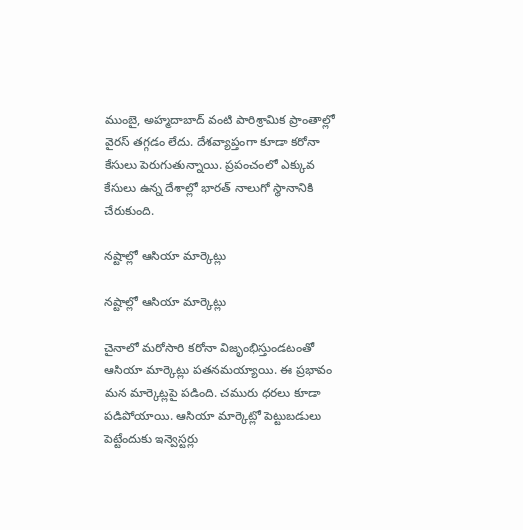ముంబై, అహ్మదాబాద్ వంటి పారిశ్రామిక ప్రాంతాల్లో వైరస్ తగ్గడం లేదు. దేశవ్యాప్తంగా కూడా కరోనా కేసులు పెరుగుతున్నాయి. ప్రపంచంలో ఎక్కువ కేసులు ఉన్న దేశాల్లో భారత్ నాలుగో స్థానానికి చేరుకుంది.

నష్టాల్లో ఆసియా మార్కెట్లు

నష్టాల్లో ఆసియా మార్కెట్లు

చైనాలో మరోసారి కరోనా విజృంభిస్తుండటంతో ఆసియా మార్కెట్లు పతనమయ్యాయి. ఈ ప్రభావం మన మార్కెట్లపై పడింది. చమురు ధరలు కూడా పడిపోయాయి. ఆసియా మార్కెట్లో పెట్టుబడులు పెట్టేందుకు ఇన్వెస్టర్లు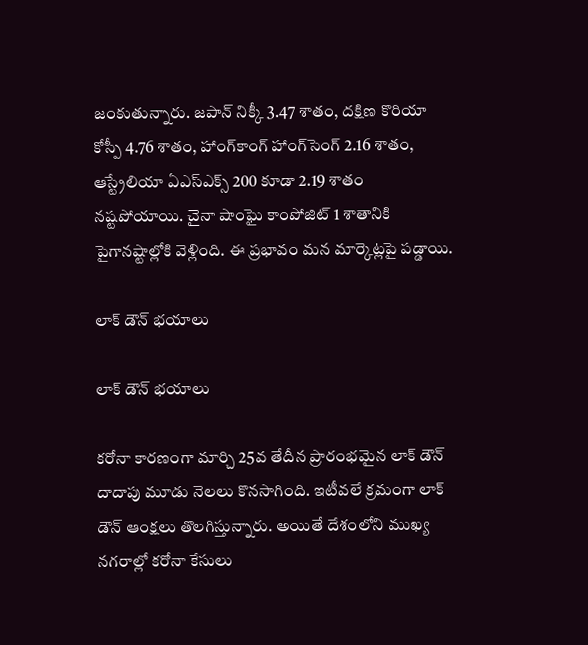జంకుతున్నారు. జపాన్ నిక్కీ 3.47 శాతం, దక్షిణ కొరియా కోస్పీ 4.76 శాతం, హాంగ్‌కాంగ్ హాంగ్‌సెంగ్ 2.16 శాతం, ఆస్ట్రేలియా ఏఎస్ఎక్స్ 200 కూడా 2.19 శాతం నష్టపోయాయి. చైనా షాంఘై కాంపోజిట్ 1 శాతానికి పైగానష్టాల్లోకి వెళ్లింది. ఈ ప్రభావం మన మార్కెట్లపై పడ్డాయి.

లాక్ డౌన్ భయాలు

లాక్ డౌన్ భయాలు

కరోనా కారణంగా మార్చి 25వ తేదీన ప్రారంభమైన లాక్ డౌన్ దాదాపు మూడు నెలలు కొనసాగింది. ఇటీవలే క్రమంగా లాక్ డౌన్ ఆంక్షలు తొలగిస్తున్నారు. అయితే దేశంలోని ముఖ్య నగరాల్లో కరోనా కేసులు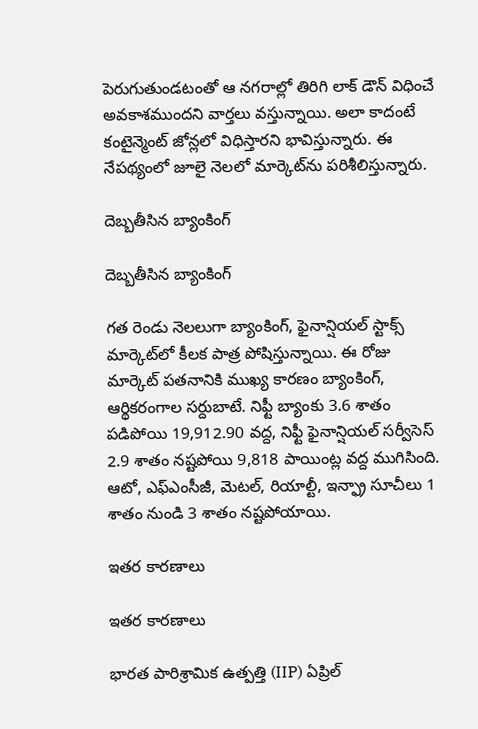పెరుగుతుండటంతో ఆ నగరాల్లో తిరిగి లాక్ డౌన్ విధించే అవకాశముందని వార్తలు వస్తున్నాయి. అలా కాదంటే కంటైన్మెంట్ జోన్లలో విధిస్తారని భావిస్తున్నారు. ఈ నేపథ్యంలో జూలై నెలలో మార్కెట్‌ను పరిశీలిస్తున్నారు.

దెబ్బతీసిన బ్యాంకింగ్

దెబ్బతీసిన బ్యాంకింగ్

గత రెండు నెలలుగా బ్యాంకింగ్, ఫైనాన్షియల్ స్టాక్స్ మార్కెట్‌లో కీలక పాత్ర పోషిస్తున్నాయి. ఈ రోజు మార్కెట్ పతనానికి ముఖ్య కారణం బ్యాంకింగ్, ఆర్థికరంగాల సర్దుబాటే. నిఫ్టీ బ్యాంకు 3.6 శాతం పడిపోయి 19,912.90 వద్ద, నిఫ్టీ ఫైనాన్షియల్ సర్వీసెస్ 2.9 శాతం నష్టపోయి 9,818 పాయింట్ల వద్ద ముగిసింది. ఆటో, ఎఫ్ఎంసీజీ, మెటల్, రియాల్టీ, ఇన్ఫ్రా సూచీలు 1 శాతం నుండి 3 శాతం నష్టపోయాయి.

ఇతర కారణాలు

ఇతర కారణాలు

భారత పారిశ్రామిక ఉత్పత్తి (IIP) ఏప్రిల్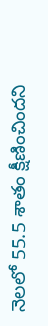నెలలో 55.5 శాతం క్షీణించిందని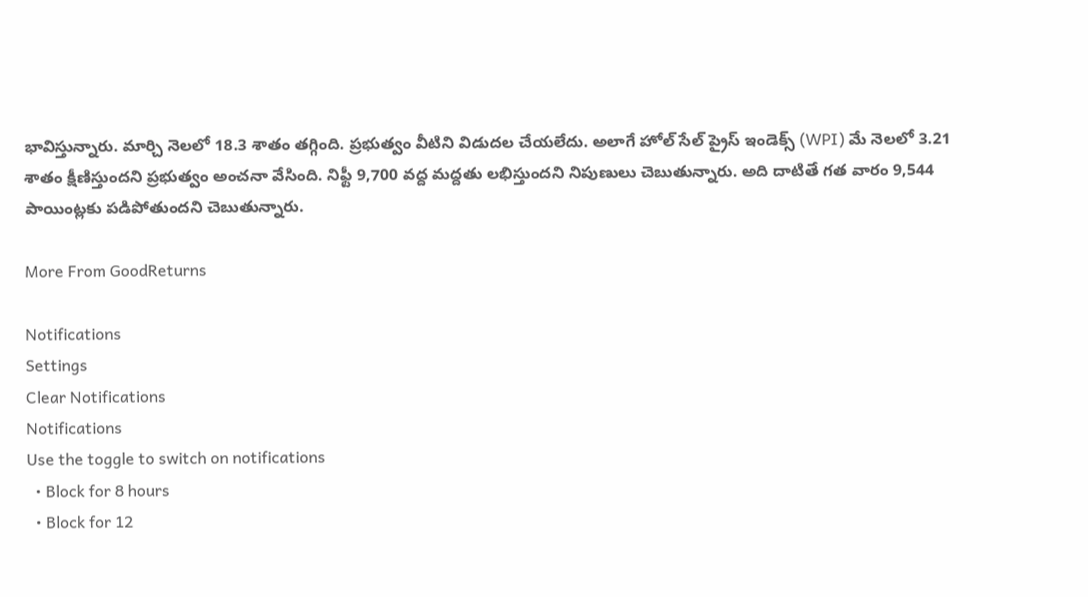భావిస్తున్నారు. మార్చి నెలలో 18.3 శాతం తగ్గింది. ప్రభుత్వం వీటిని విడుదల చేయలేదు. అలాగే హోల్ సేల్ ప్రైస్ ఇండెక్స్ (WPI) మే నెలలో 3.21 శాతం క్షీణిస్తుందని ప్రభుత్వం అంచనా వేసింది. నిఫ్టీ 9,700 వద్ద మద్దతు లభిస్తుందని నిపుణులు చెబుతున్నారు. అది దాటితే గత వారం 9,544 పాయింట్లకు పడిపోతుందని చెబుతున్నారు.

More From GoodReturns

Notifications
Settings
Clear Notifications
Notifications
Use the toggle to switch on notifications
  • Block for 8 hours
  • Block for 12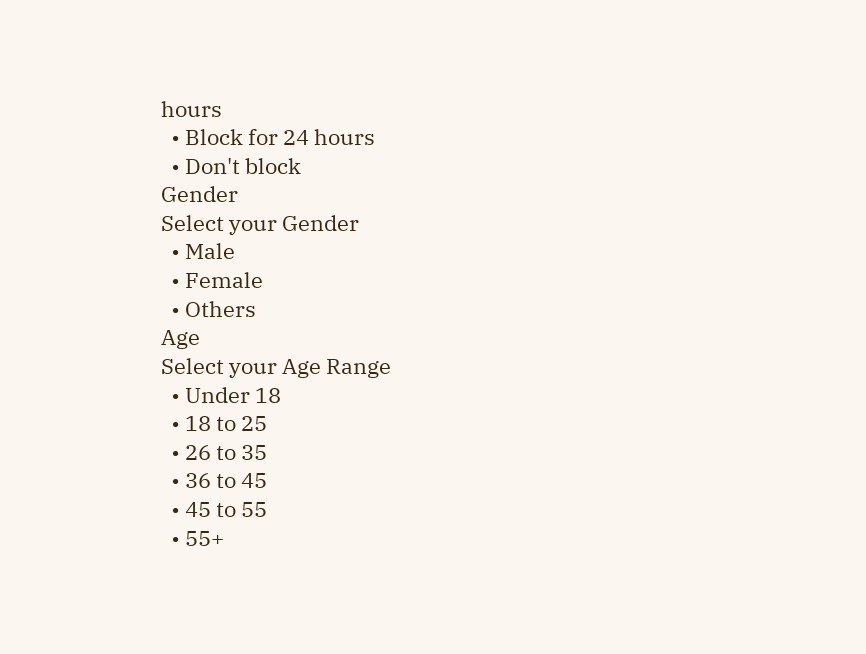hours
  • Block for 24 hours
  • Don't block
Gender
Select your Gender
  • Male
  • Female
  • Others
Age
Select your Age Range
  • Under 18
  • 18 to 25
  • 26 to 35
  • 36 to 45
  • 45 to 55
  • 55+